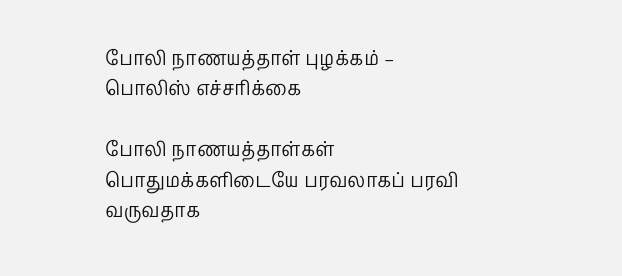போலி நாணயத்தாள் புழக்கம் – பொலிஸ் எச்சரிக்கை

போலி நாணயத்தாள்கள் பொதுமக்களிடையே பரவலாகப் பரவி வருவதாக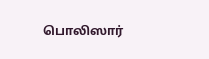பொலிஸார்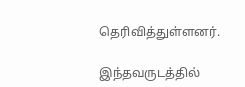தெரிவித்துள்ளனர்.

இந்தவருடத்தில்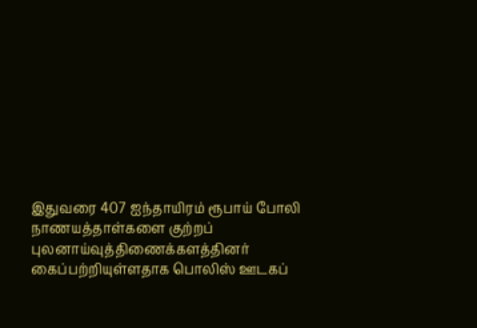இதுவரை 407 ஐந்தாயிரம் ரூபாய் போலி நாணயத்தாள்களை குற்றப் புலனாய்வுத்திணைக்களத்தினர் கைப்பற்றியுள்ளதாக பொலிஸ் ஊடகப்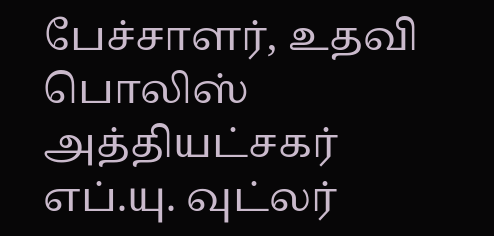பேச்சாளர், உதவி பொலிஸ் அத்தியட்சகர் எப்.யு. வுட்லர்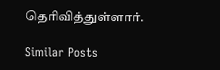தெரிவித்துள்ளார்.

Similar Posts